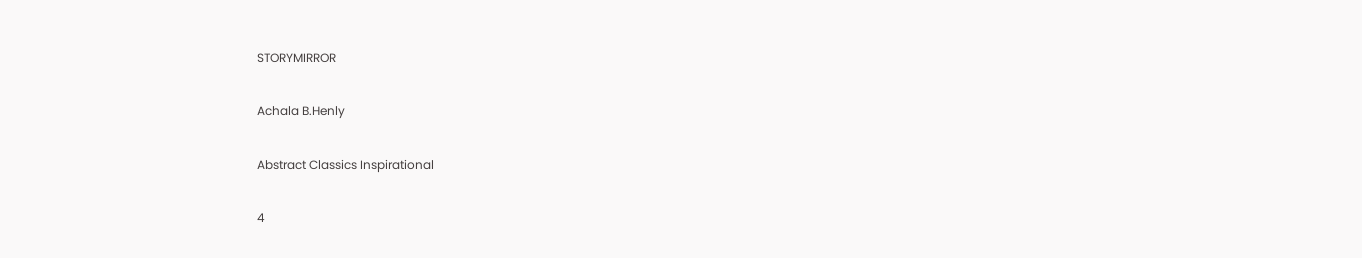STORYMIRROR

Achala B.Henly

Abstract Classics Inspirational

4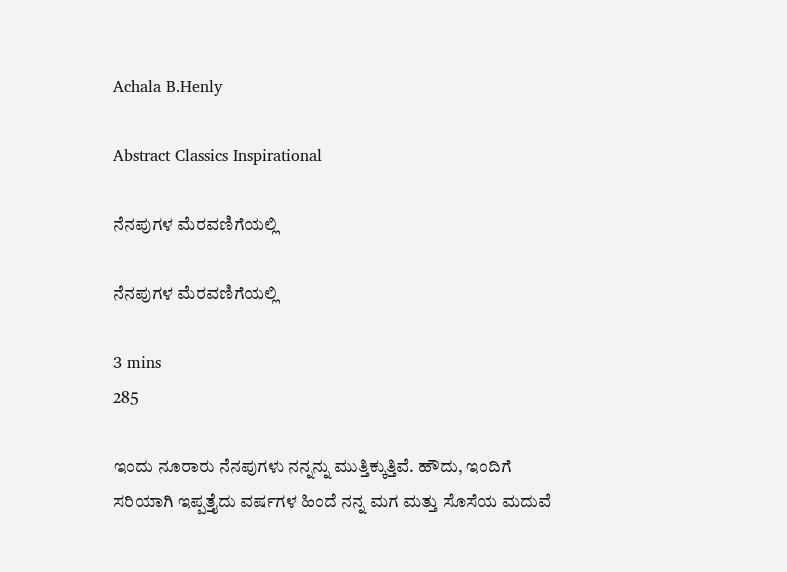Achala B.Henly

Abstract Classics Inspirational

ನೆನಪುಗಳ ಮೆರವಣಿಗೆಯಲ್ಲಿ

ನೆನಪುಗಳ ಮೆರವಣಿಗೆಯಲ್ಲಿ

3 mins
285

ಇಂದು ನೂರಾರು ನೆನಪುಗಳು ನನ್ನನ್ನು ಮುತ್ತಿಕ್ಕುತ್ತಿವೆ. ಹೌದು, ಇಂದಿಗೆ ಸರಿಯಾಗಿ ಇಪ್ಪತ್ತೈದು ವರ್ಷಗಳ ಹಿಂದೆ ನನ್ನ ಮಗ ಮತ್ತು ಸೊಸೆಯ ಮದುವೆ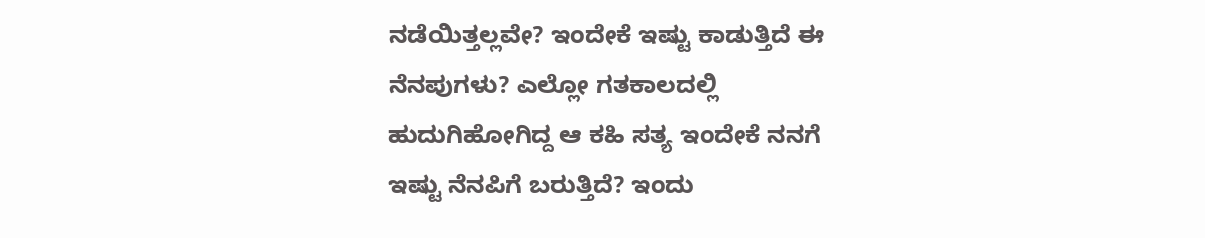ನಡೆಯಿತ್ತಲ್ಲವೇ? ಇಂದೇಕೆ ಇಷ್ಟು ಕಾಡುತ್ತಿದೆ ಈ ನೆನಪುಗಳು? ಎಲ್ಲೋ ಗತಕಾಲದಲ್ಲಿ ಹುದುಗಿಹೋಗಿದ್ದ ಆ ಕಹಿ ಸತ್ಯ ಇಂದೇಕೆ ನನಗೆ ಇಷ್ಟು ನೆನಪಿಗೆ ಬರುತ್ತಿದೆ? ಇಂದು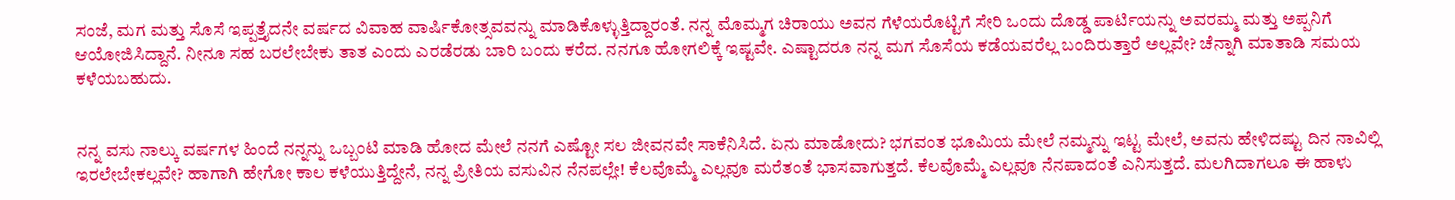ಸಂಜೆ, ಮಗ ಮತ್ತು ಸೊಸೆ ಇಪ್ಪತ್ತೈದನೇ ವರ್ಷದ ವಿವಾಹ ವಾರ್ಷಿಕೋತ್ಸವವನ್ನು ಮಾಡಿಕೊಳ್ಳುತ್ತಿದ್ದಾರಂತೆ. ನನ್ನ ಮೊಮ್ಮಗ ಚಿರಾಯು ಅವನ ಗೆಳೆಯರೊಟ್ಟಿಗೆ ಸೇರಿ ಒಂದು ದೊಡ್ಡ ಪಾರ್ಟಿಯನ್ನು ಅವರಮ್ಮ ಮತ್ತು ಅಪ್ಪನಿಗೆ ಆಯೋಜಿಸಿದ್ದಾನೆ. ನೀನೂ ಸಹ ಬರಲೇಬೇಕು ತಾತ ಎಂದು ಎರಡೆರಡು ಬಾರಿ ಬಂದು ಕರೆದ. ನನಗೂ ಹೋಗಲಿಕ್ಕೆ ಇಷ್ಟವೇ. ಎಷ್ಟಾದರೂ ನನ್ನ ಮಗ ಸೊಸೆಯ ಕಡೆಯವರೆಲ್ಲ ಬಂದಿರುತ್ತಾರೆ ಅಲ್ಲವೇ? ಚೆನ್ನಾಗಿ ಮಾತಾಡಿ ಸಮಯ ಕಳೆಯಬಹುದು.


ನನ್ನ ವಸು ನಾಲ್ಕು ವರ್ಷಗಳ ಹಿಂದೆ ನನ್ನನ್ನು ಒಬ್ಬಂಟಿ ಮಾಡಿ ಹೋದ ಮೇಲೆ ನನಗೆ ಎಷ್ಟೋ ಸಲ ಜೀವನವೇ ಸಾಕೆನಿಸಿದೆ. ಏನು ಮಾಡೋದು? ಭಗವಂತ ಭೂಮಿಯ ಮೇಲೆ ನಮ್ಮನ್ನು ಇಟ್ಟ ಮೇಲೆ, ಅವನು ಹೇಳಿದಷ್ಟು ದಿನ ನಾವಿಲ್ಲಿ ಇರಲೇಬೇಕಲ್ಲವೇ? ಹಾಗಾಗಿ ಹೇಗೋ ಕಾಲ ಕಳೆಯುತ್ತಿದ್ದೇನೆ, ನನ್ನ ಪ್ರೀತಿಯ ವಸುವಿನ ನೆನಪಲ್ಲೇ! ಕೆಲವೊಮ್ಮೆ ಎಲ್ಲವೂ ಮರೆತಂತೆ ಭಾಸವಾಗುತ್ತದೆ. ಕೆಲವೊಮ್ಮೆ ಎಲ್ಲವೂ ನೆನಪಾದಂತೆ ಎನಿಸುತ್ತದೆ. ಮಲಗಿದಾಗಲೂ ಈ ಹಾಳು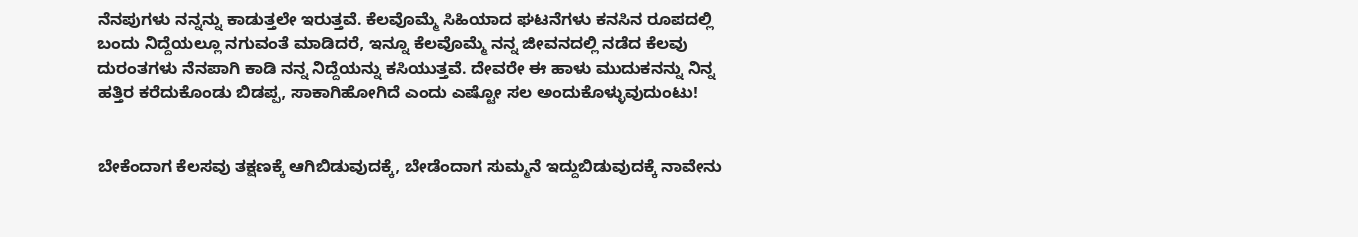ನೆನಪುಗಳು ನನ್ನನ್ನು ಕಾಡುತ್ತಲೇ ಇರುತ್ತವೆ. ಕೆಲವೊಮ್ಮೆ ಸಿಹಿಯಾದ ಘಟನೆಗಳು ಕನಸಿನ ರೂಪದಲ್ಲಿ ಬಂದು ನಿದ್ದೆಯಲ್ಲೂ ನಗುವಂತೆ ಮಾಡಿದರೆ, ಇನ್ನೂ ಕೆಲವೊಮ್ಮೆ ನನ್ನ ಜೀವನದಲ್ಲಿ ನಡೆದ ಕೆಲವು ದುರಂತಗಳು ನೆನಪಾಗಿ ಕಾಡಿ ನನ್ನ ನಿದ್ದೆಯನ್ನು ಕಸಿಯುತ್ತವೆ. ದೇವರೇ ಈ ಹಾಳು ಮುದುಕನನ್ನು ನಿನ್ನ ಹತ್ತಿರ ಕರೆದುಕೊಂಡು ಬಿಡಪ್ಪ, ಸಾಕಾಗಿಹೋಗಿದೆ ಎಂದು ಎಷ್ಟೋ ಸಲ ಅಂದುಕೊಳ್ಳುವುದುಂಟು!


ಬೇಕೆಂದಾಗ ಕೆಲಸವು ತಕ್ಷಣಕ್ಕೆ ಆಗಿಬಿಡುವುದಕ್ಕೆ, ಬೇಡೆಂದಾಗ ಸುಮ್ಮನೆ ಇದ್ದುಬಿಡುವುದಕ್ಕೆ ನಾವೇನು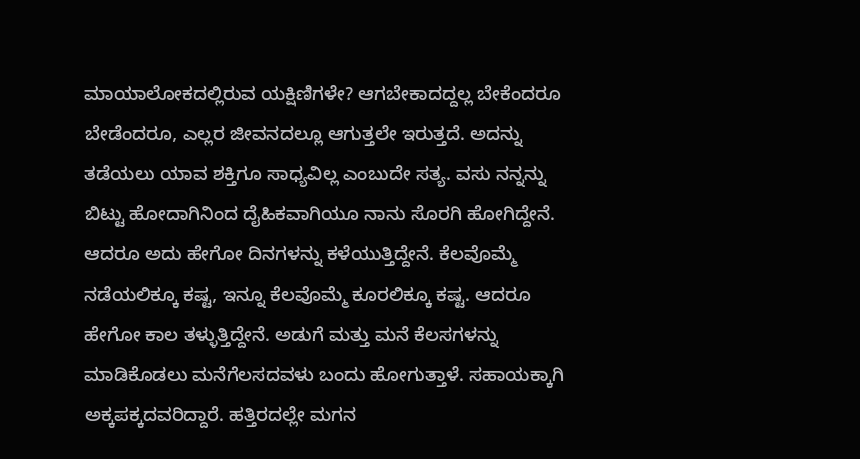ಮಾಯಾಲೋಕದಲ್ಲಿರುವ ಯಕ್ಷಿಣಿಗಳೇ? ಆಗಬೇಕಾದದ್ದಲ್ಲ ಬೇಕೆಂದರೂ ಬೇಡೆಂದರೂ, ಎಲ್ಲರ ಜೀವನದಲ್ಲೂ ಆಗುತ್ತಲೇ ಇರುತ್ತದೆ. ಅದನ್ನು ತಡೆಯಲು ಯಾವ ಶಕ್ತಿಗೂ ಸಾಧ್ಯವಿಲ್ಲ ಎಂಬುದೇ ಸತ್ಯ. ವಸು ನನ್ನನ್ನು ಬಿಟ್ಟು ಹೋದಾಗಿನಿಂದ ದೈಹಿಕವಾಗಿಯೂ ನಾನು ಸೊರಗಿ ಹೋಗಿದ್ದೇನೆ. ಆದರೂ ಅದು ಹೇಗೋ ದಿನಗಳನ್ನು ಕಳೆಯುತ್ತಿದ್ದೇನೆ. ಕೆಲವೊಮ್ಮೆ ನಡೆಯಲಿಕ್ಕೂ ಕಷ್ಟ, ಇನ್ನೂ ಕೆಲವೊಮ್ಮೆ ಕೂರಲಿಕ್ಕೂ ಕಷ್ಟ. ಆದರೂ ಹೇಗೋ ಕಾಲ ತಳ್ಳುತ್ತಿದ್ದೇನೆ. ಅಡುಗೆ ಮತ್ತು ಮನೆ ಕೆಲಸಗಳನ್ನು ಮಾಡಿಕೊಡಲು ಮನೆಗೆಲಸದವಳು ಬಂದು ಹೋಗುತ್ತಾಳೆ. ಸಹಾಯಕ್ಕಾಗಿ ಅಕ್ಕಪಕ್ಕದವರಿದ್ದಾರೆ. ಹತ್ತಿರದಲ್ಲೇ ಮಗನ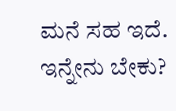ಮನೆ ಸಹ ಇದೆ. ಇನ್ನೇನು ಬೇಕು?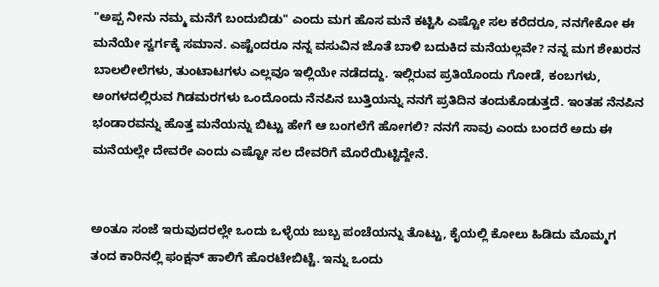"ಅಪ್ಪ ನೀನು ನಮ್ಮ ಮನೆಗೆ ಬಂದುಬಿಡು" ಎಂದು ಮಗ ಹೊಸ ಮನೆ ಕಟ್ಟಿಸಿ ಎಷ್ಟೋ ಸಲ ಕರೆದರೂ, ನನಗೇಕೋ ಈ ಮನೆಯೇ ಸ್ವರ್ಗಕ್ಕೆ ಸಮಾನ. ಎಷ್ಟೆಂದರೂ ನನ್ನ ವಸುವಿನ ಜೊತೆ ಬಾಳಿ ಬದುಕಿದ ಮನೆಯಲ್ಲವೇ? ನನ್ನ ಮಗ ಶೇಖರನ ಬಾಲಲೀಲೆಗಳು, ತುಂಟಾಟಗಳು ಎಲ್ಲವೂ ಇಲ್ಲಿಯೇ ನಡೆದದ್ದು. ಇಲ್ಲಿರುವ ಪ್ರತಿಯೊಂದು ಗೋಡೆ, ಕಂಬಗಳು, ಅಂಗಳದಲ್ಲಿರುವ ಗಿಡಮರಗಳು ಒಂದೊಂದು ನೆನಪಿನ ಬುತ್ತಿಯನ್ನು ನನಗೆ ಪ್ರತಿದಿನ ತಂದುಕೊಡುತ್ತದೆ. ಇಂತಹ ನೆನಪಿನ ಭಂಡಾರವನ್ನು ಹೊತ್ತ ಮನೆಯನ್ನು ಬಿಟ್ಟು ಹೇಗೆ ಆ ಬಂಗಲೆಗೆ ಹೋಗಲಿ? ನನಗೆ ಸಾವು ಎಂದು ಬಂದರೆ ಅದು ಈ ಮನೆಯಲ್ಲೇ ದೇವರೇ ಎಂದು ಎಷ್ಟೋ ಸಲ ದೇವರಿಗೆ ಮೊರೆಯಿಟ್ಟಿದ್ದೇನೆ.


ಅಂತೂ ಸಂಜೆ ಇರುವುದರಲ್ಲೇ ಒಂದು ಒಳ್ಳೆಯ ಜುಬ್ಬ ಪಂಚೆಯನ್ನು ತೊಟ್ಟು, ಕೈಯಲ್ಲಿ ಕೋಲು ಹಿಡಿದು ಮೊಮ್ಮಗ ತಂದ ಕಾರಿನಲ್ಲಿ ಫಂಕ್ಷನ್ ಹಾಲಿಗೆ ಹೊರಟೇಬಿಟ್ಟೆ. ಇನ್ನು ಒಂದು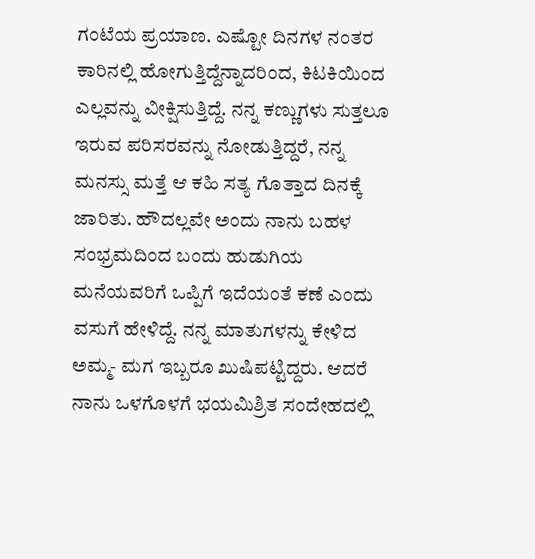ಗಂಟೆಯ ಪ್ರಯಾಣ. ಎಷ್ಟೋ ದಿನಗಳ ನಂತರ ಕಾರಿನಲ್ಲಿ ಹೋಗುತ್ತಿದ್ದೆನ್ನಾದರಿಂದ, ಕಿಟಕಿಯಿಂದ ಎಲ್ಲವನ್ನು ವೀಕ್ಷಿಸುತ್ತಿದ್ದೆ. ನನ್ನ ಕಣ್ಣುಗಳು ಸುತ್ತಲೂ ಇರುವ ಪರಿಸರವನ್ನು ನೋಡುತ್ತಿದ್ದರೆ, ನನ್ನ ಮನಸ್ಸು ಮತ್ತೆ ಆ ಕಹಿ ಸತ್ಯ ಗೊತ್ತಾದ ದಿನಕ್ಕೆ ಜಾರಿತು. ಹೌದಲ್ಲವೇ ಅಂದು ನಾನು ಬಹಳ ಸಂಭ್ರಮದಿಂದ ಬಂದು ಹುಡುಗಿಯ ಮನೆಯವರಿಗೆ ಒಪ್ಪಿಗೆ ಇದೆಯಂತೆ ಕಣೆ ಎಂದು ವಸುಗೆ ಹೇಳಿದ್ದೆ. ನನ್ನ ಮಾತುಗಳನ್ನು ಕೇಳಿದ ಅಮ್ಮ- ಮಗ ಇಬ್ಬರೂ ಖುಷಿಪಟ್ಟಿದ್ದರು. ಆದರೆ ನಾನು ಒಳಗೊಳಗೆ ಭಯಮಿಶ್ರಿತ ಸಂದೇಹದಲ್ಲಿ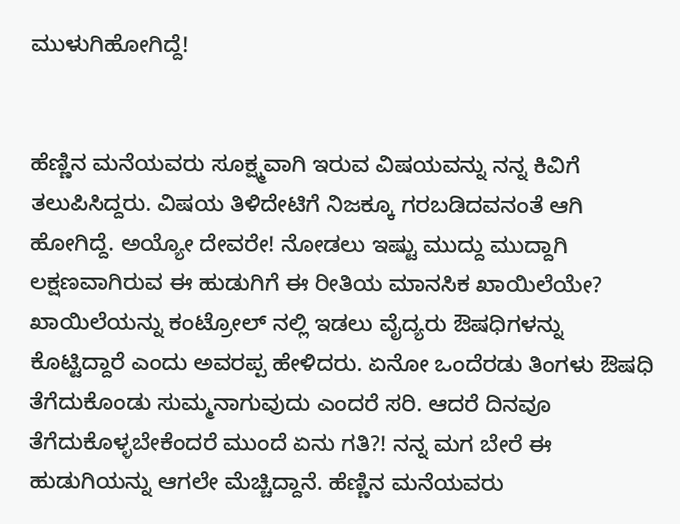ಮುಳುಗಿಹೋಗಿದ್ದೆ!


ಹೆಣ್ಣಿನ ಮನೆಯವರು ಸೂಕ್ಷ್ಮವಾಗಿ ಇರುವ ವಿಷಯವನ್ನು ನನ್ನ ಕಿವಿಗೆ ತಲುಪಿಸಿದ್ದರು. ವಿಷಯ ತಿಳಿದೇಟಿಗೆ ನಿಜಕ್ಕೂ ಗರಬಡಿದವನಂತೆ ಆಗಿ ಹೋಗಿದ್ದೆ. ಅಯ್ಯೋ ದೇವರೇ! ನೋಡಲು ಇಷ್ಟು ಮುದ್ದು ಮುದ್ದಾಗಿ ಲಕ್ಷಣವಾಗಿರುವ ಈ ಹುಡುಗಿಗೆ ಈ ರೀತಿಯ ಮಾನಸಿಕ ಖಾಯಿಲೆಯೇ? ಖಾಯಿಲೆಯನ್ನು ಕಂಟ್ರೋಲ್ ನಲ್ಲಿ ಇಡಲು ವೈದ್ಯರು ಔಷಧಿಗಳನ್ನು ಕೊಟ್ಟಿದ್ದಾರೆ ಎಂದು ಅವರಪ್ಪ ಹೇಳಿದರು. ಏನೋ ಒಂದೆರಡು ತಿಂಗಳು ಔಷಧಿ ತೆಗೆದುಕೊಂಡು ಸುಮ್ಮನಾಗುವುದು ಎಂದರೆ ಸರಿ. ಆದರೆ ದಿನವೂ ತೆಗೆದುಕೊಳ್ಳಬೇಕೆಂದರೆ ಮುಂದೆ ಏನು ಗತಿ?! ನನ್ನ ಮಗ ಬೇರೆ ಈ ಹುಡುಗಿಯನ್ನು ಆಗಲೇ ಮೆಚ್ಚಿದ್ದಾನೆ. ಹೆಣ್ಣಿನ ಮನೆಯವರು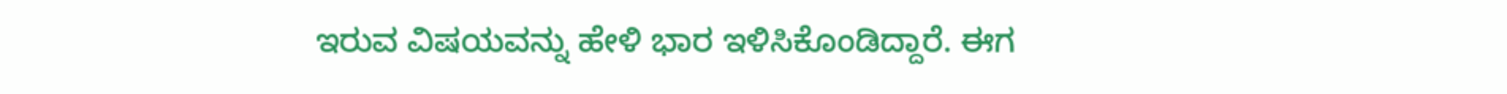ಇರುವ ವಿಷಯವನ್ನು ಹೇಳಿ ಭಾರ ಇಳಿಸಿಕೊಂಡಿದ್ದಾರೆ. ಈಗ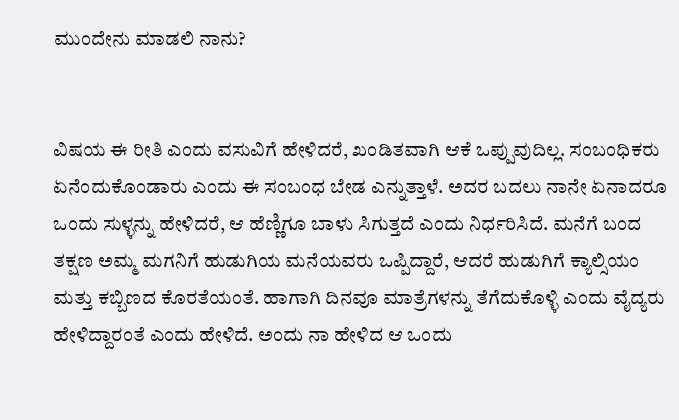ಮುಂದೇನು ಮಾಡಲಿ ನಾನು?


ವಿಷಯ ಈ ರೀತಿ ಎಂದು ವಸುವಿಗೆ ಹೇಳಿದರೆ, ಖಂಡಿತವಾಗಿ ಆಕೆ ಒಪ್ಪುವುದಿಲ್ಲ. ಸಂಬಂಧಿಕರು ಏನೆಂದುಕೊಂಡಾರು ಎಂದು ಈ ಸಂಬಂಧ ಬೇಡ ಎನ್ನುತ್ತಾಳೆ. ಅದರ ಬದಲು ನಾನೇ ಏನಾದರೂ ಒಂದು ಸುಳ್ಳನ್ನು ಹೇಳಿದರೆ, ಆ ಹೆಣ್ಣಿಗೂ ಬಾಳು ಸಿಗುತ್ತದೆ ಎಂದು ನಿರ್ಧರಿಸಿದೆ. ಮನೆಗೆ ಬಂದ ತಕ್ಷಣ ಅಮ್ಮ ಮಗನಿಗೆ ಹುಡುಗಿಯ ಮನೆಯವರು ಒಪ್ಪಿದ್ದಾರೆ, ಆದರೆ ಹುಡುಗಿಗೆ ಕ್ಯಾಲ್ಸಿಯಂ ಮತ್ತು ಕಬ್ಬಿಣದ ಕೊರತೆಯಂತೆ. ಹಾಗಾಗಿ ದಿನವೂ ಮಾತ್ರೆಗಳನ್ನು ತೆಗೆದುಕೊಳ್ಳಿ ಎಂದು ವೈದ್ಯರು ಹೇಳಿದ್ದಾರಂತೆ ಎಂದು ಹೇಳಿದೆ. ಅಂದು ನಾ ಹೇಳಿದ ಆ ಒಂದು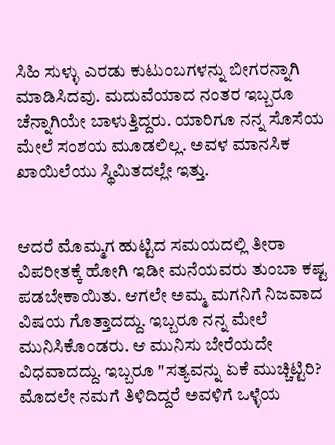ಸಿಹಿ ಸುಳ್ಳು ಎರಡು ಕುಟುಂಬಗಳನ್ನು ಬೀಗರನ್ನಾಗಿ ಮಾಡಿಸಿದವು. ಮದುವೆಯಾದ ನಂತರ ಇಬ್ಬರೂ ಚೆನ್ನಾಗಿಯೇ ಬಾಳುತ್ತಿದ್ದರು. ಯಾರಿಗೂ ನನ್ನ ಸೊಸೆಯ ಮೇಲೆ ಸಂಶಯ ಮೂಡಲಿಲ್ಲ. ಅವಳ ಮಾನಸಿಕ ಖಾಯಿಲೆಯು ಸ್ಥಿಮಿತದಲ್ಲೇ ಇತ್ತು.


ಆದರೆ ಮೊಮ್ಮಗ ಹುಟ್ಟಿದ ಸಮಯದಲ್ಲಿ ತೀರಾ ವಿಪರೀತಕ್ಕೆ ಹೋಗಿ ಇಡೀ ಮನೆಯವರು ತುಂಬಾ ಕಷ್ಟ ಪಡಬೇಕಾಯಿತು. ಆಗಲೇ ಅಮ್ಮ ಮಗನಿಗೆ ನಿಜವಾದ ವಿಷಯ ಗೊತ್ತಾದದ್ದು. ಇಬ್ಬರೂ ನನ್ನ ಮೇಲೆ ಮುನಿಸಿಕೊಂಡರು. ಆ ಮುನಿಸು ಬೇರೆಯದೇ ವಿಧವಾದದ್ದು. ಇಬ್ಬರೂ "ಸತ್ಯವನ್ನು ಏಕೆ ಮುಚ್ಚಿಟ್ಟಿರಿ? ಮೊದಲೇ ನಮಗೆ ತಿಳಿದಿದ್ದರೆ ಅವಳಿಗೆ ಒಳ್ಳೆಯ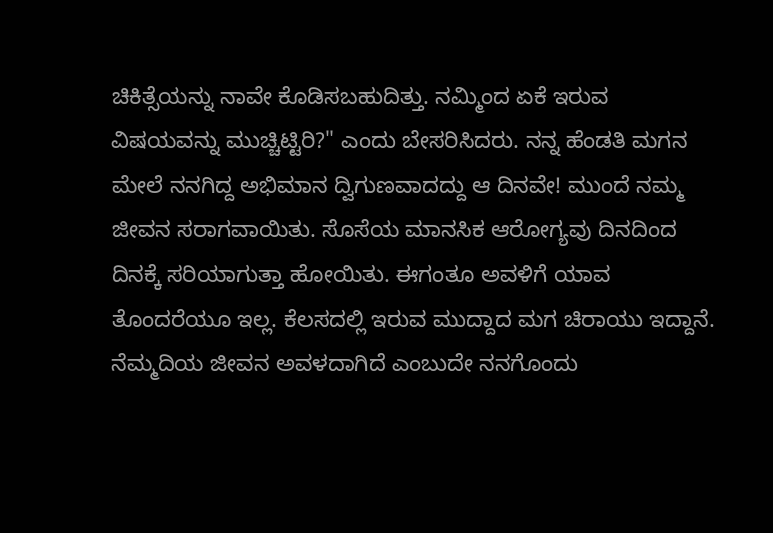ಚಿಕಿತ್ಸೆಯನ್ನು ನಾವೇ ಕೊಡಿಸಬಹುದಿತ್ತು. ನಮ್ಮಿಂದ ಏಕೆ ಇರುವ ವಿಷಯವನ್ನು ಮುಚ್ಚಿಟ್ಟಿರಿ?" ಎಂದು ಬೇಸರಿಸಿದರು. ನನ್ನ ಹೆಂಡತಿ ಮಗನ ಮೇಲೆ ನನಗಿದ್ದ ಅಭಿಮಾನ ದ್ವಿಗುಣವಾದದ್ದು ಆ ದಿನವೇ! ಮುಂದೆ ನಮ್ಮ ಜೀವನ ಸರಾಗವಾಯಿತು. ಸೊಸೆಯ ಮಾನಸಿಕ ಆರೋಗ್ಯವು ದಿನದಿಂದ ದಿನಕ್ಕೆ ಸರಿಯಾಗುತ್ತಾ ಹೋಯಿತು. ಈಗಂತೂ ಅವಳಿಗೆ ಯಾವ ತೊಂದರೆಯೂ ಇಲ್ಲ. ಕೆಲಸದಲ್ಲಿ ಇರುವ ಮುದ್ದಾದ ಮಗ ಚಿರಾಯು ಇದ್ದಾನೆ. ನೆಮ್ಮದಿಯ ಜೀವನ ಅವಳದಾಗಿದೆ ಎಂಬುದೇ ನನಗೊಂದು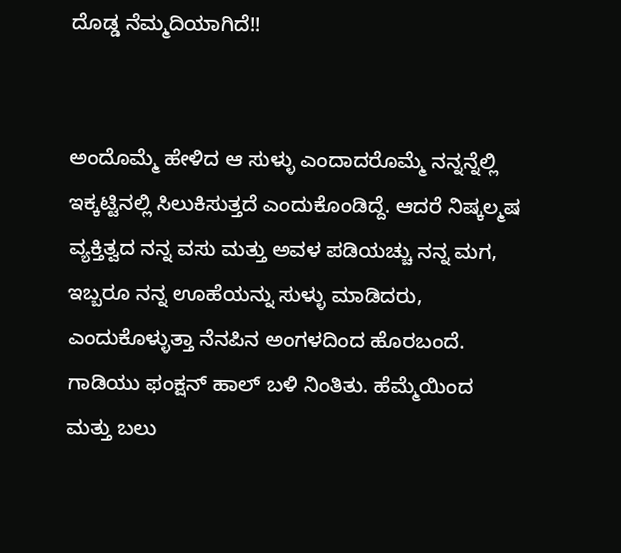ದೊಡ್ಡ ನೆಮ್ಮದಿಯಾಗಿದೆ!!


ಅಂದೊಮ್ಮೆ ಹೇಳಿದ ಆ ಸುಳ್ಳು ಎಂದಾದರೊಮ್ಮೆ ನನ್ನನ್ನೆಲ್ಲಿ ಇಕ್ಕಟ್ಟಿನಲ್ಲಿ ಸಿಲುಕಿಸುತ್ತದೆ ಎಂದುಕೊಂಡಿದ್ದೆ. ಆದರೆ ನಿಷ್ಕಲ್ಮಷ ವ್ಯಕ್ತಿತ್ವದ ನನ್ನ ವಸು ಮತ್ತು ಅವಳ ಪಡಿಯಚ್ಚು ನನ್ನ ಮಗ, ಇಬ್ಬರೂ ನನ್ನ ಊಹೆಯನ್ನು ಸುಳ್ಳು ಮಾಡಿದರು, ಎಂದುಕೊಳ್ಳುತ್ತಾ ನೆನಪಿನ ಅಂಗಳದಿಂದ ಹೊರಬಂದೆ. ಗಾಡಿಯು ಫಂಕ್ಷನ್ ಹಾಲ್ ಬಳಿ ನಿಂತಿತು. ಹೆಮ್ಮೆಯಿಂದ ಮತ್ತು ಬಲು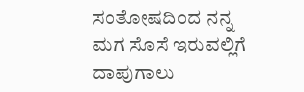ಸಂತೋಷದಿಂದ ನನ್ನ ಮಗ ಸೊಸೆ ಇರುವಲ್ಲಿಗೆ ದಾಪುಗಾಲು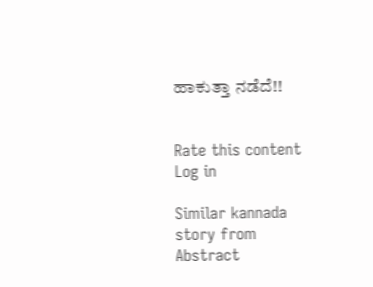ಹಾಕುತ್ತಾ ನಡೆದೆ!!


Rate this content
Log in

Similar kannada story from Abstract